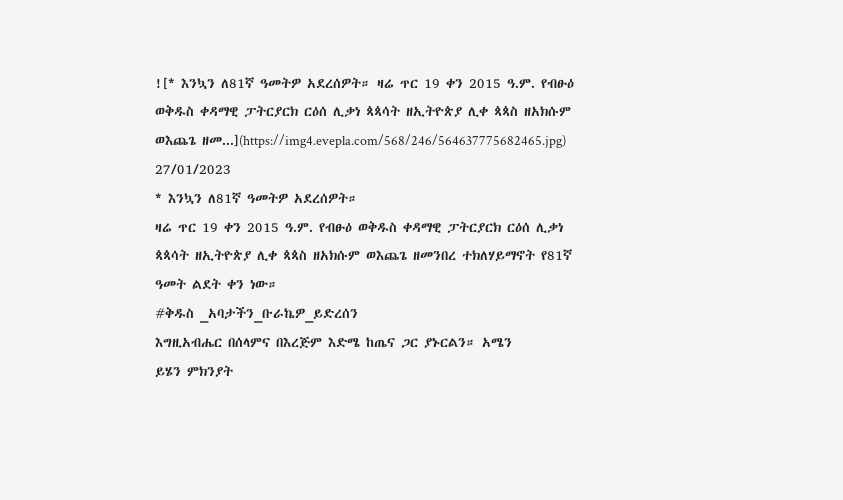![* እንኳን ለ81ኛ ዓመትዎ አደረሰዎት። ዛሬ ጥር 19 ቀን 2015 ዓ.ም. የብፁዕ ወቅዱስ ቀዳማዊ ፓትርያርክ ርዕሰ ሊቃነ ጳጳሳት ዘኢትዮጵያ ሊቀ ጳጳስ ዘአክሱም ወእጨጌ ዘመ...](https://img4.evepla.com/568/246/564637775682465.jpg)
27/01/2023
* እንኳን ለ81ኛ ዓመትዎ አደረሰዎት።
ዛሬ ጥር 19 ቀን 2015 ዓ.ም. የብፁዕ ወቅዱስ ቀዳማዊ ፓትርያርክ ርዕሰ ሊቃነ ጳጳሳት ዘኢትዮጵያ ሊቀ ጳጳስ ዘአክሱም ወእጨጌ ዘመንበረ ተክለሃይማኖት የ81ኛ ዓመት ልደት ቀን ነው።
#ቅዱስ _አባታችን_ቡራኬዎ_ይድረሰን
እግዚአብሔር በሰላምና በእረጅም እድሜ ከጤና ጋር ያኑርልን። አሜን
ይሄን ምክንያት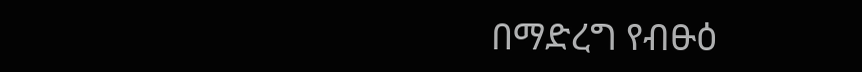በማድረግ የብፁዕ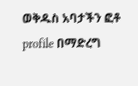ወቅዱስ አባታችን ፎቶ
profile በማድረግ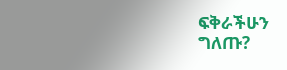ፍቅራችሁን ግለጡ?